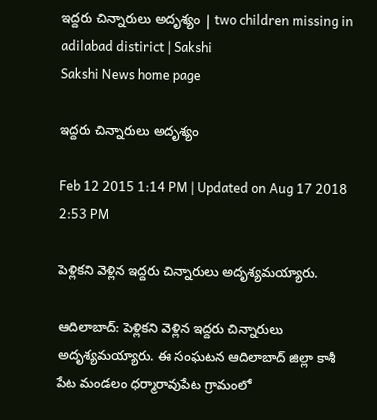ఇద్దరు చిన్నారులు అదృశ్యం | two children missing in adilabad distirict | Sakshi
Sakshi News home page

ఇద్దరు చిన్నారులు అదృశ్యం

Feb 12 2015 1:14 PM | Updated on Aug 17 2018 2:53 PM

పెళ్లికని వెళ్లిన ఇద్దరు చిన్నారులు అదృశ్యమయ్యారు.

ఆదిలాబాద్: పెళ్లికని వెళ్లిన ఇద్దరు చిన్నారులు అదృశ్యమయ్యారు. ఈ సంఘటన ఆదిలాబాద్ జిల్లా కాశీ పేట మండలం ధర్మారావుపేట గ్రామంలో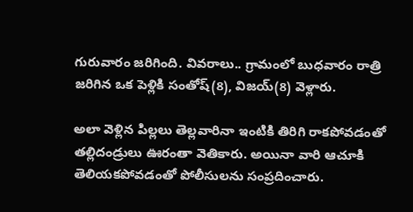గురువారం జరిగింది. వివరాలు.. గ్రామంలో బుధవారం రాత్రి జరిగిన ఒక పెళ్లికి సంతోష్(8), విజయ్(8) వెళ్లారు.

అలా వెళ్లిన పిల్లలు తెల్లవారినా ఇంటికి తిరిగి రాకపోవడంతో తల్లిదండ్రులు ఊరంతా వెతికారు. అయినా వారి ఆచూకి తెలియకపోవడంతో పోలీసులను సంప్రదించారు.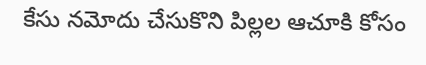కేసు నమోదు చేసుకొని పిల్లల ఆచూకి కోసం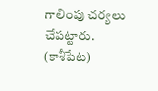గాలింపు చర్యలు చేపట్టారు.
(కాశీపేట)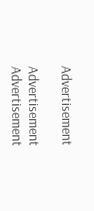Advertisement

Advertisement
Advertisement